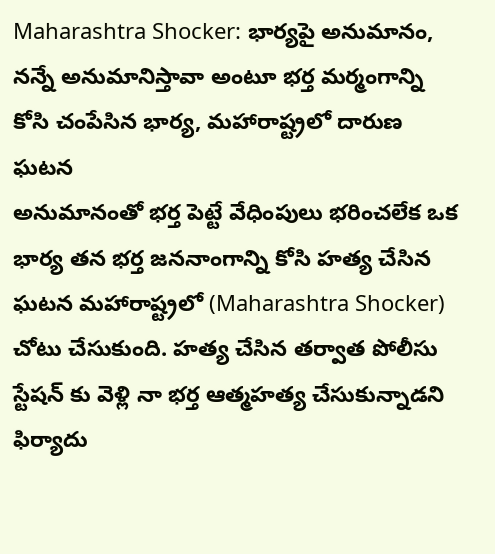Maharashtra Shocker: భార్యపై అనుమానం, నన్నే అనుమానిస్తావా అంటూ భర్త మర్మంగాన్ని కోసి చంపేసిన భార్య, మహారాష్ట్రలో దారుణ ఘటన
అనుమానంతో భర్త పెట్టే వేధింపులు భరించలేక ఒక భార్య తన భర్త జననాంగాన్ని కోసి హత్య చేసిన ఘటన మహారాష్ట్రలో (Maharashtra Shocker) చోటు చేసుకుంది. హత్య చేసిన తర్వాత పోలీసు స్టేషన్ కు వెళ్లి నా భర్త ఆత్మహత్య చేసుకున్నాడని ఫిర్యాదు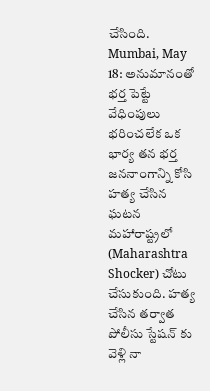చేసింది.
Mumbai, May 18: అనుమానంతో భర్త పెట్టే వేధింపులు భరించలేక ఒక భార్య తన భర్త జననాంగాన్ని కోసి హత్య చేసిన ఘటన మహారాష్ట్రలో (Maharashtra Shocker) చోటు చేసుకుంది. హత్య చేసిన తర్వాత పోలీసు స్టేషన్ కు వెళ్లి నా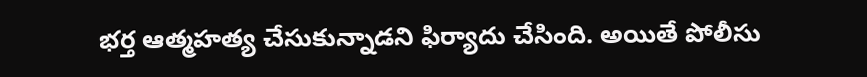భర్త ఆత్మహత్య చేసుకున్నాడని ఫిర్యాదు చేసింది. అయితే పోలీసు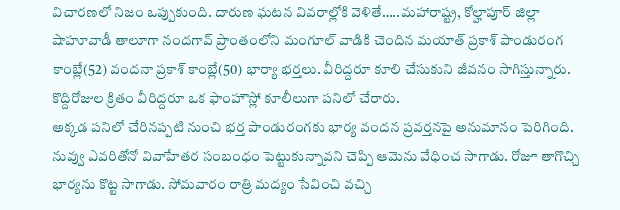విచారణలో నిజం ఒప్పుకుంది. దారుణ ఘటన వివరాల్లోకి వెళితే…..మహారాష్ట్ర, కోల్హాపూర్ జిల్లా షాహూవాడీ తాలూగా నందగావ్ ప్రాంతంలోని మంగూల్ వాడికి చెందిన మయాత్ ప్రకాశ్ పాండురంగ కాంబ్లే(52) వందనా ప్రకాశ్ కాంబ్లే(50) భార్యా భర్తలు. వీరిద్దరూ కూలి చేసుకుని జీవనం సాగిస్తున్నారు. కొద్దిరోజుల క్రితం వీరిద్దరూ ఒక ఫాంహౌస్లో కూలీలుగా పనిలో చేరారు.
అక్కడ పనిలో చేరినప్పటి నుంచి భర్త పాండురంగకు భార్య వందన ప్రవర్తనపై అనుమానం పెరిగింది. నువ్వు ఎవరితోనో వివాహేతర సంబంధం పెట్టుకున్నావని చెప్పి ఆమెను వేధించ సాగాడు. రోజూ తాగొచ్చి భార్యను కొట్ట సాగాడు. సోమవారం రాత్రి మద్యం సేవించి వచ్చి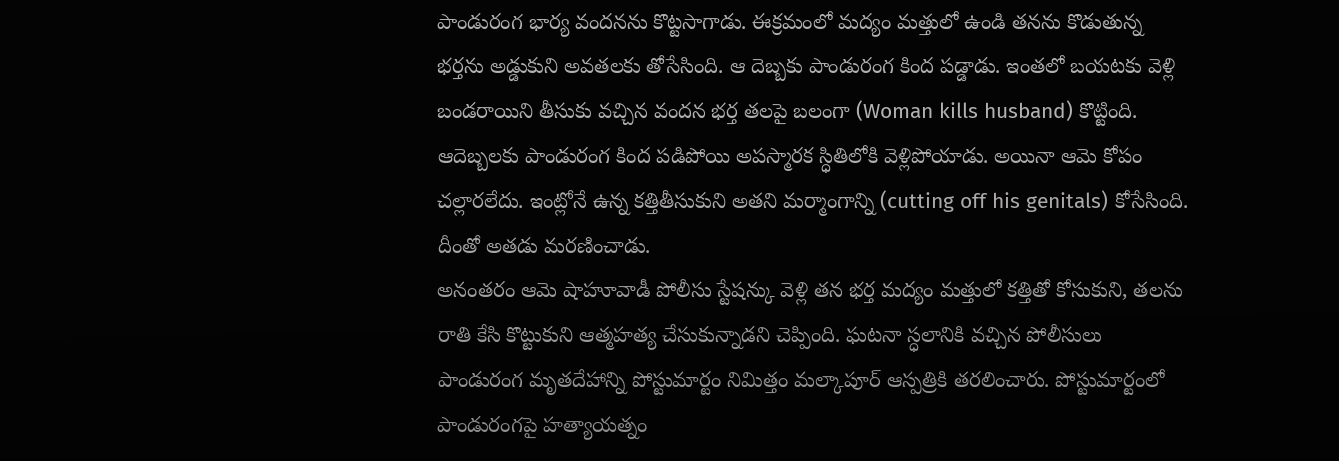పాండురంగ భార్య వందనను కొట్టసాగాడు. ఈక్రమంలో మద్యం మత్తులో ఉండి తనను కొడుతున్న భర్తను అడ్డుకుని అవతలకు తోసేసింది. ఆ దెబ్బకు పాండురంగ కింద పడ్డాడు. ఇంతలో బయటకు వెళ్లి బండరాయిని తీసుకు వచ్చిన వందన భర్త తలపై బలంగా (Woman kills husband) కొట్టింది. ఆదెబ్బలకు పాండురంగ కింద పడిపోయి అపస్మారక స్ధితిలోకి వెళ్లిపోయాడు. అయినా ఆమె కోపం చల్లారలేదు. ఇంట్లోనే ఉన్న కత్తితీసుకుని అతని మర్మాంగాన్ని (cutting off his genitals) కోసేసింది. దీంతో అతడు మరణించాడు.
అనంతరం ఆమె షాహూవాడీ పోలీసు స్టేషన్కు వెళ్లి తన భర్త మద్యం మత్తులో కత్తితో కోసుకుని, తలను రాతి కేసి కొట్టుకుని ఆత్మహత్య చేసుకున్నాడని చెప్పింది. ఘటనా స్ధలానికి వచ్చిన పోలీసులు పాండురంగ మృతదేహాన్ని పోస్టుమార్టం నిమిత్తం మల్కాపూర్ ఆస్పత్రికి తరలించారు. పోస్టుమార్టంలో పాండురంగపై హత్యాయత్నం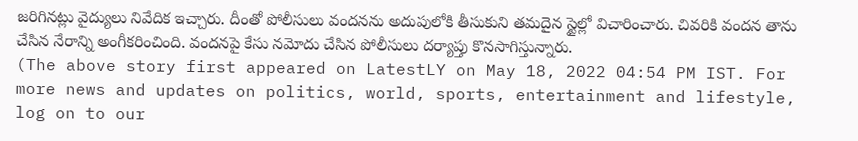జరిగినట్లు వైద్యులు నివేదిక ఇచ్చారు. దీంతో పోలీసులు వందనను అదుపులోకి తీసుకుని తమదైన స్టైల్లో విచారించారు. చివరికి వందన తాను చేసిన నేరాన్ని అంగీకరించింది. వందనపై కేసు నమోదు చేసిన పోలీసులు దర్యాప్తు కొనసాగిస్తున్నారు.
(The above story first appeared on LatestLY on May 18, 2022 04:54 PM IST. For more news and updates on politics, world, sports, entertainment and lifestyle, log on to our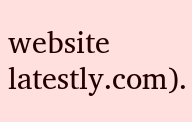website latestly.com).